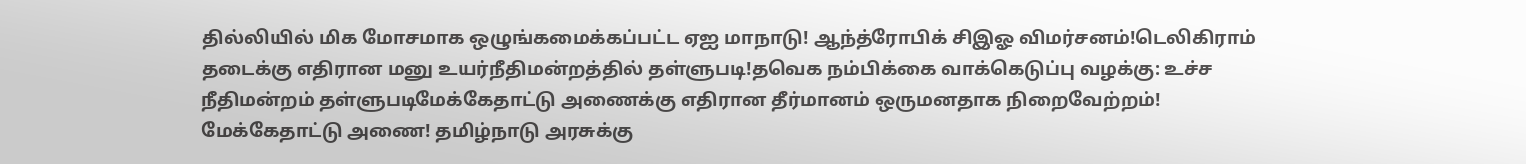தில்லியில் மிக மோசமாக ஒழுங்கமைக்கப்பட்ட ஏஐ மாநாடு! ஆந்த்ரோபிக் சிஇஓ விமர்சனம்!டெலிகிராம் தடைக்கு எதிரான மனு உயர்நீதிமன்றத்தில் தள்ளுபடி!தவெக நம்பிக்கை வாக்கெடுப்பு வழக்கு: உச்ச நீதிமன்றம் தள்ளுபடிமேக்கேதாட்டு அணைக்கு எதிரான தீர்மானம் ஒருமனதாக நிறைவேற்றம்! மேக்கேதாட்டு அணை! தமிழ்நாடு அரசுக்கு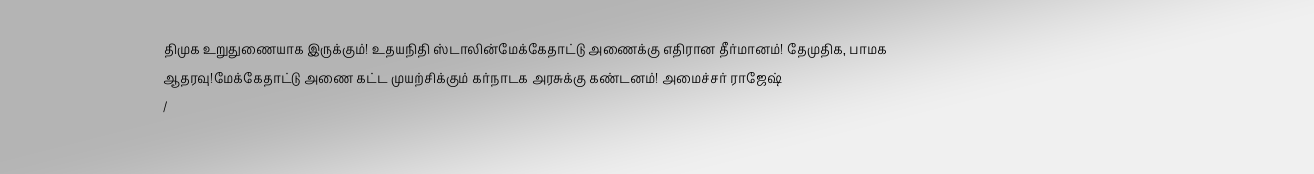திமுக உறுதுணையாக இருக்கும்! உதயநிதி ஸ்டாலின்மேக்கேதாட்டு அணைக்கு எதிரான தீர்மானம்! தேமுதிக, பாமக ஆதரவு!மேக்கேதாட்டு அணை கட்ட முயற்சிக்கும் கர்நாடக அரசுக்கு கண்டனம்! அமைச்சர் ராஜேஷ்
/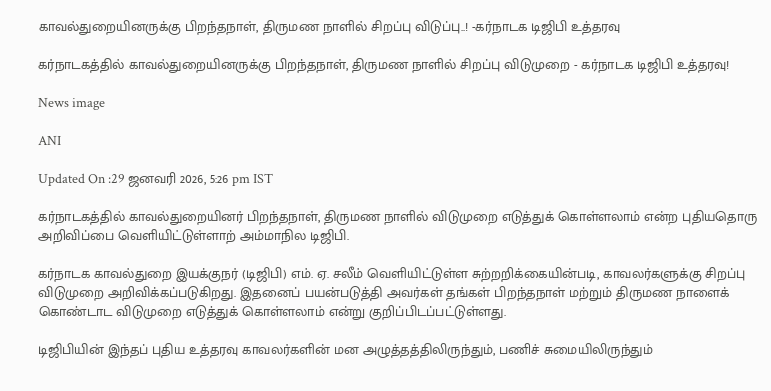காவல்துறையினருக்கு பிறந்தநாள், திருமண நாளில் சிறப்பு விடுப்பு..! -கர்நாடக டிஜிபி உத்தரவு

கர்நாடகத்தில் காவல்துறையினருக்கு பிறந்தநாள், திருமண நாளில் சிறப்பு விடுமுறை - கர்நாடக டிஜிபி உத்தரவு!

News image

ANI

Updated On :29 ஜனவரி 2026, 5:26 pm IST

கர்நாடகத்தில் காவல்துறையினர் பிறந்தநாள், திருமண நாளில் விடுமுறை எடுத்துக் கொள்ளலாம் என்ற புதியதொரு அறிவிப்பை வெளியிட்டுள்ளாற் அம்மாநில டிஜிபி.

கர்நாடக காவல்துறை இயக்குநர் (டிஜிபி) எம். ஏ. சலீம் வெளியிட்டுள்ள சுற்றறிக்கையின்படி, காவலர்களுக்கு சிறப்பு விடுமுறை அறிவிக்கப்படுகிறது. இதனைப் பயன்படுத்தி அவர்கள் தங்கள் பிறந்தநாள் மற்றும் திருமண நாளைக் கொண்டாட விடுமுறை எடுத்துக் கொள்ளலாம் என்று குறிப்பிடப்பட்டுள்ளது.

டிஜிபியின் இந்தப் புதிய உத்தரவு காவலர்களின் மன அழுத்தத்திலிருந்தும், பணிச் சுமையிலிருந்தும்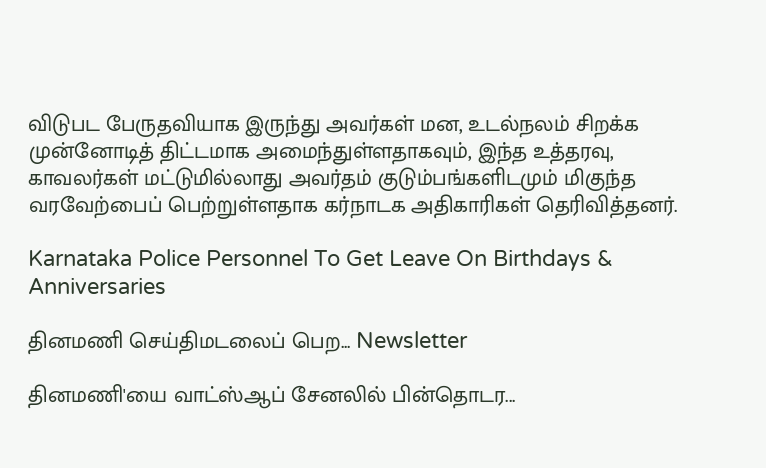விடுபட பேருதவியாக இருந்து அவர்கள் மன, உடல்நலம் சிறக்க முன்னோடித் திட்டமாக அமைந்துள்ளதாகவும், இந்த உத்தரவு, காவலர்கள் மட்டுமில்லாது அவர்தம் குடும்பங்களிடமும் மிகுந்த வரவேற்பைப் பெற்றுள்ளதாக கர்நாடக அதிகாரிகள் தெரிவித்தனர்.

Karnataka Police Personnel To Get Leave On Birthdays & Anniversaries

தினமணி செய்திமடலைப் பெற... Newsletter

தினமணி'யை வாட்ஸ்ஆப் சேனலில் பின்தொடர...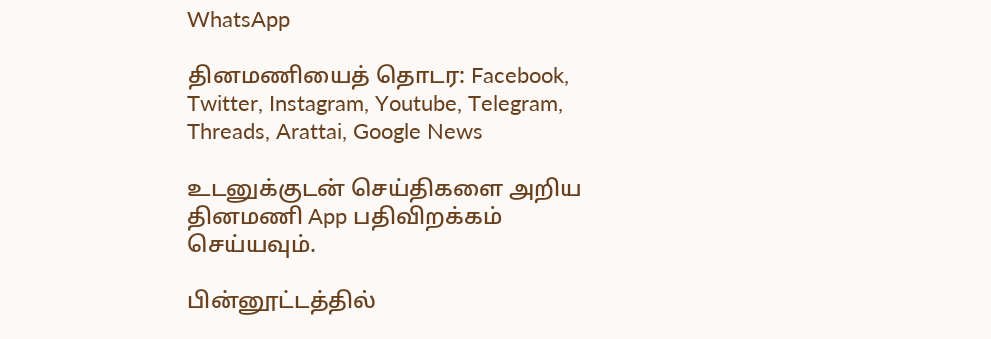WhatsApp

தினமணியைத் தொடர: Facebook, Twitter, Instagram, Youtube, Telegram, Threads, Arattai, Google News

உடனுக்குடன் செய்திகளை அறிய தினமணி App பதிவிறக்கம் செய்யவும்.

பின்னூட்டத்தில்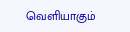வெளியாகும்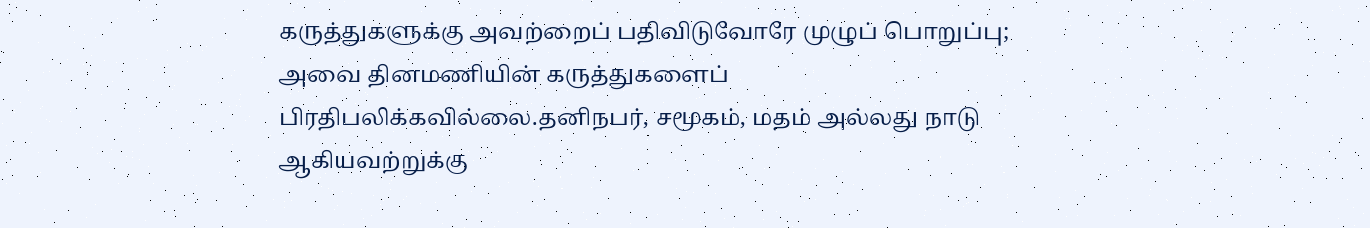கருத்துகளுக்கு அவற்றைப் பதிவிடுவோரே முழுப் பொறுப்பு; அவை தினமணியின் கருத்துகளைப் பிரதிபலிக்கவில்லை.தனிநபர், சமூகம், மதம் அல்லது நாடு ஆகியவற்றுக்கு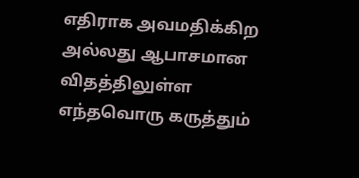எதிராக அவமதிக்கிற அல்லது ஆபாசமான விதத்திலுள்ள எந்தவொரு கருத்தும்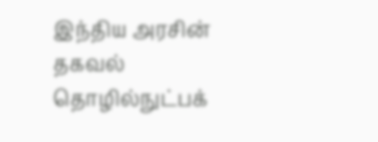இந்திய அரசின் தகவல் தொழில்நுட்பக்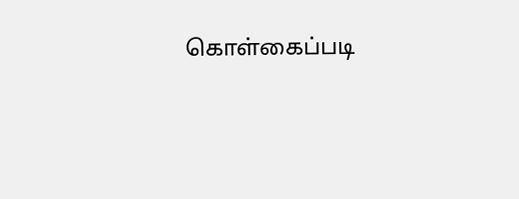கொள்கைப்படி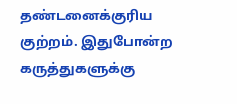தண்டனைக்குரிய குற்றம். இதுபோன்ற கருத்துகளுக்கு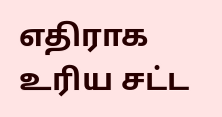எதிராக உரிய சட்ட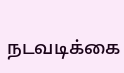நடவடிக்கை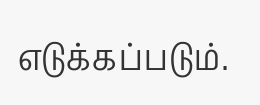எடுக்கப்படும்.